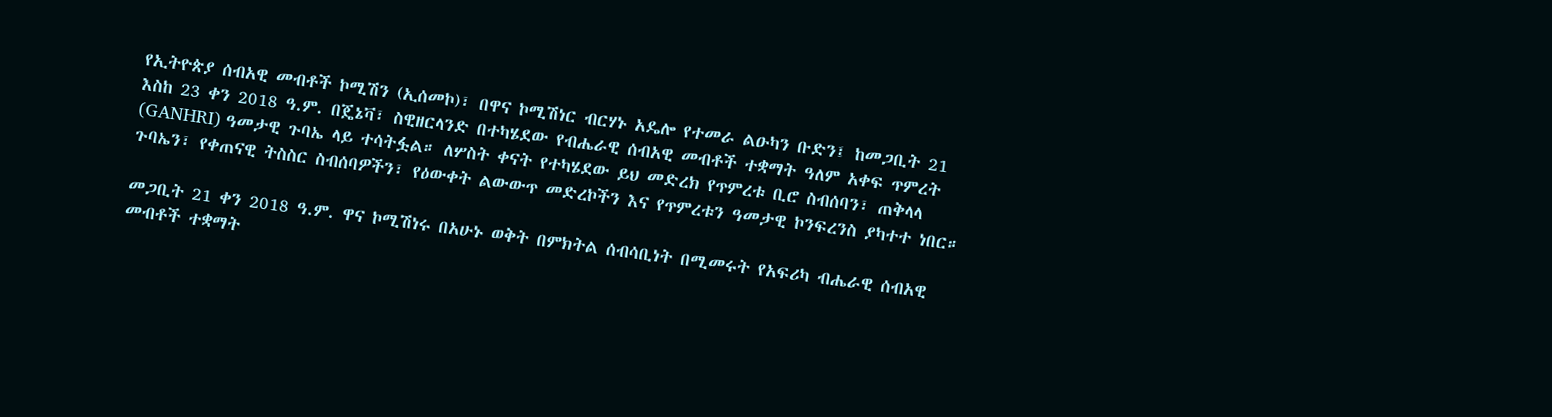የኢትዮጵያ ሰብአዊ መብቶች ኮሚሽን (ኢሰመኮ)፣ በዋና ኮሚሽነር ብርሃኑ አዴሎ የተመራ ልዑካን ቡድን፤ ከመጋቢት 21 እስከ 23 ቀን 2018 ዓ.ም. በጄኔቫ፣ ስዊዘርላንድ በተካሄደው የብሔራዊ ሰብአዊ መብቶች ተቋማት ዓለም አቀፍ ጥምረት (GANHRI) ዓመታዊ ጉባኤ ላይ ተሳትፏል። ለሦስት ቀናት የተካሄደው ይህ መድረክ የጥምረቱ ቢሮ ስብሰባን፣ ጠቅላላ ጉባኤን፣ የቀጠናዊ ትስስር ስብሰባዎችን፣ የዕውቀት ልውውጥ መድረኮችን እና የጥምረቱን ዓመታዊ ኮንፍረንስ ያካተተ ነበር።

መጋቢት 21 ቀን 2018 ዓ.ም. ዋና ኮሚሽነሩ በአሁኑ ወቅት በምክትል ሰብሳቢነት በሚመሩት የአፍሪካ ብሔራዊ ሰብአዊ መብቶች ተቋማት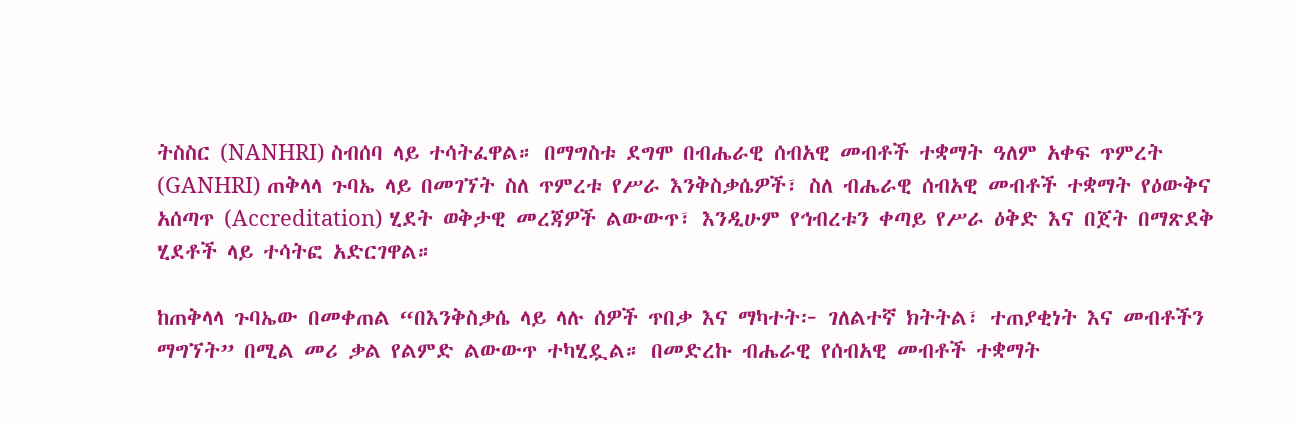ትስስር (NANHRI) ስብሰባ ላይ ተሳትፈዋል። በማግስቱ ደግሞ በብሔራዊ ሰብአዊ መብቶች ተቋማት ዓለም አቀፍ ጥምረት (GANHRI) ጠቅላላ ጉባኤ ላይ በመገኘት ስለ ጥምረቱ የሥራ እንቅስቃሴዎች፣ ስለ ብሔራዊ ሰብአዊ መብቶች ተቋማት የዕውቅና አሰጣጥ (Accreditation) ሂደት ወቅታዊ መረጃዎች ልውውጥ፣ እንዲሁም የኅብረቱን ቀጣይ የሥራ ዕቅድ እና በጀት በማጽደቅ ሂደቶች ላይ ተሳትፎ አድርገዋል።

ከጠቅላላ ጉባኤው በመቀጠል “በእንቅስቃሴ ላይ ላሉ ሰዎች ጥበቃ እና ማካተት፦ ገለልተኛ ክትትል፣ ተጠያቂነት እና መብቶችን ማግኘት” በሚል መሪ ቃል የልምድ ልውውጥ ተካሂዷል። በመድረኩ ብሔራዊ የሰብአዊ መብቶች ተቋማት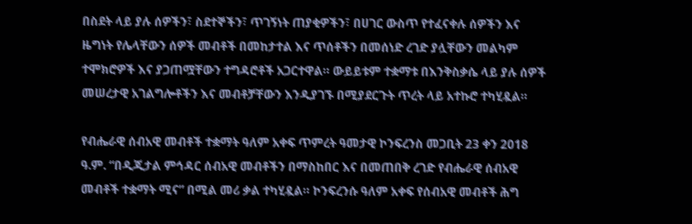በስደት ላይ ያሉ ሰዎችን፣ ስደተኞችን፣ ጥገኝነት ጠያቂዎችን፣ በሀገር ውስጥ የተፈናቀሉ ሰዎችን እና ዜግነት የሌላቸውን ሰዎች መብቶች በመከታተል እና ጥሰቶችን በመሰነድ ረገድ ያሏቸውን መልካም ተሞክሮዎች እና ያጋጠሟቸውን ተግዳሮቶች አጋርተዋል። ውይይቱም ተቋማቱ በእንቅስቃሴ ላይ ያሉ ሰዎች መሠረታዊ አገልግሎቶችን እና መብቶቻቸውን እንዲያገኙ በሚያደርጉት ጥረት ላይ አተኩሮ ተካሂዷል።

የብሔራዊ ሰብአዊ መብቶች ተቋማት ዓለም አቀፍ ጥምረት ዓመታዊ ኮንፍረንስ መጋቢት 23 ቀን 2018 ዓ.ም. “በዲጂታል ምኅዳር ሰብአዊ መብቶችን በማስከበር እና በመጠበቅ ረገድ የብሔራዊ ሰብአዊ መብቶች ተቋማት ሚና” በሚል መሪ ቃል ተካሂዷል። ኮንፍረንሱ ዓለም አቀፍ የሰብአዊ መብቶች ሕግ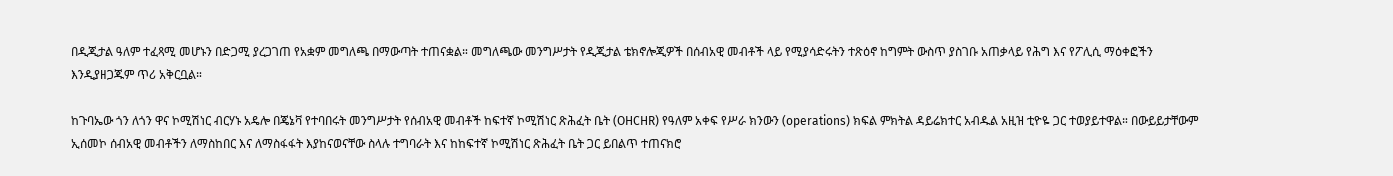በዲጂታል ዓለም ተፈጻሚ መሆኑን በድጋሚ ያረጋገጠ የአቋም መግለጫ በማውጣት ተጠናቋል። መግለጫው መንግሥታት የዲጂታል ቴክኖሎጂዎች በሰብአዊ መብቶች ላይ የሚያሳድሩትን ተጽዕኖ ከግምት ውስጥ ያስገቡ አጠቃላይ የሕግ እና የፖሊሲ ማዕቀፎችን እንዲያዘጋጁም ጥሪ አቅርቧል።

ከጉባኤው ጎን ለጎን ዋና ኮሚሽነር ብርሃኑ አዴሎ በጄኔቫ የተባበሩት መንግሥታት የሰብአዊ መብቶች ከፍተኛ ኮሚሽነር ጽሕፈት ቤት (OHCHR) የዓለም አቀፍ የሥራ ክንውን (operations) ክፍል ምክትል ዳይሬክተር አብዱል አዚዝ ቲዮዬ ጋር ተወያይተዋል። በውይይታቸውም ኢሰመኮ ሰብአዊ መብቶችን ለማስከበር እና ለማስፋፋት እያከናወናቸው ስላሉ ተግባራት እና ከከፍተኛ ኮሚሽነር ጽሕፈት ቤት ጋር ይበልጥ ተጠናክሮ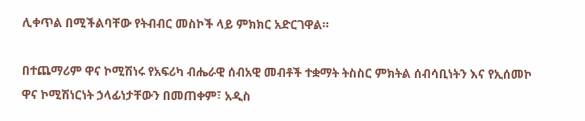ሊቀጥል በሚችልባቸው የትብብር መስኮች ላይ ምክክር አድርገዋል።

በተጨማሪም ዋና ኮሚሽነሩ የአፍሪካ ብሔራዊ ሰብአዊ መብቶች ተቋማት ትስስር ምክትል ሰብሳቢነትን እና የኢሰመኮ ዋና ኮሚሽነርነት ኃላፊነታቸውን በመጠቀም፣ አዲስ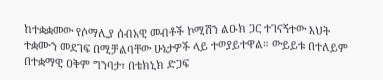ከተቋቋመው የሶማሊያ ሰብአዊ መብቶች ኮሚሽን ልዑክ ጋር ተገናኝተው እህት ተቋሙን መደገፍ በሚቻልባቸው ሁኔታዎች ላይ ተወያይተዋል። ውይይቱ በተለይም በተቋማዊ ዐቅም ግንባታ፣ በቴክኒክ ድጋፍ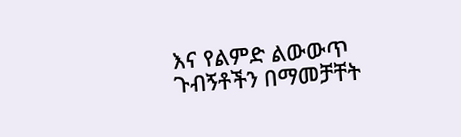እና የልምድ ልውውጥ ጉብኝቶችን በማመቻቸት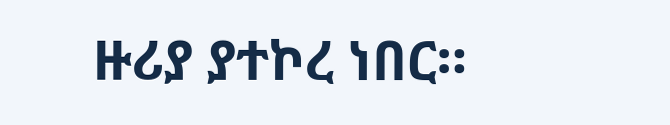ዙሪያ ያተኮረ ነበር።